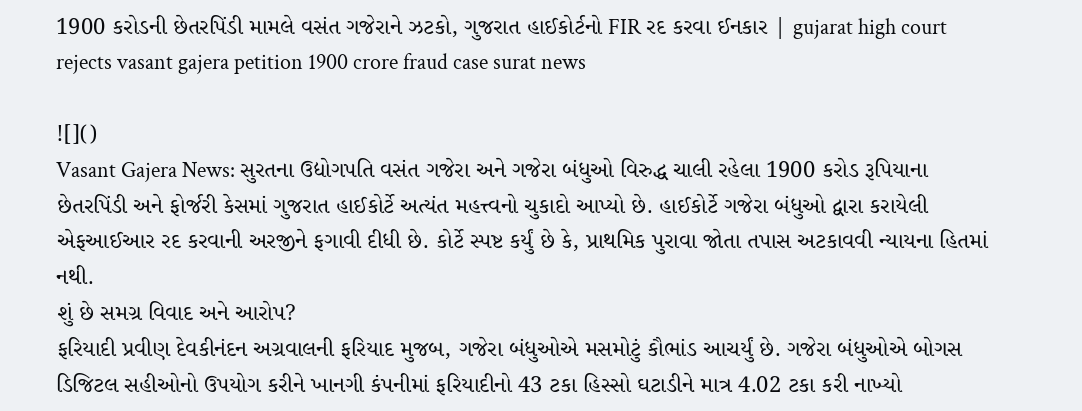1900 કરોડની છેતરપિંડી મામલે વસંત ગજેરાને ઝટકો, ગુજરાત હાઈકોર્ટનો FIR રદ કરવા ઈનકાર | gujarat high court rejects vasant gajera petition 1900 crore fraud case surat news

![]()
Vasant Gajera News: સુરતના ઉદ્યોગપતિ વસંત ગજેરા અને ગજેરા બંધુઓ વિરુદ્ધ ચાલી રહેલા 1900 કરોડ રૂપિયાના છેતરપિંડી અને ફોર્જરી કેસમાં ગુજરાત હાઈકોર્ટે અત્યંત મહત્ત્વનો ચુકાદો આપ્યો છે. હાઈકોર્ટે ગજેરા બંધુઓ દ્વારા કરાયેલી એફઆઈઆર રદ કરવાની અરજીને ફગાવી દીધી છે. કોર્ટે સ્પષ્ટ કર્યું છે કે, પ્રાથમિક પુરાવા જોતા તપાસ અટકાવવી ન્યાયના હિતમાં નથી.
શું છે સમગ્ર વિવાદ અને આરોપ?
ફરિયાદી પ્રવીણ દેવકીનંદન અગ્રવાલની ફરિયાદ મુજબ, ગજેરા બંધુઓએ મસમોટું કૌભાંડ આચર્યું છે. ગજેરા બંધુઓએ બોગસ ડિજિટલ સહીઓનો ઉપયોગ કરીને ખાનગી કંપનીમાં ફરિયાદીનો 43 ટકા હિસ્સો ઘટાડીને માત્ર 4.02 ટકા કરી નાખ્યો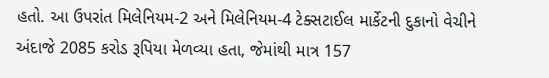હતો. આ ઉપરાંત મિલેનિયમ-2 અને મિલેનિયમ-4 ટેક્સટાઈલ માર્કેટની દુકાનો વેચીને અંદાજે 2085 કરોડ રૂપિયા મેળવ્યા હતા, જેમાંથી માત્ર 157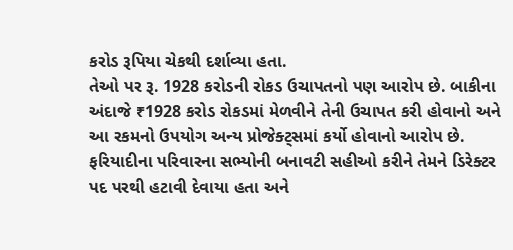કરોડ રૂપિયા ચેકથી દર્શાવ્યા હતા.
તેઓ પર રૂ. 1928 કરોડની રોકડ ઉચાપતનો પણ આરોપ છે. બાકીના અંદાજે ₹1928 કરોડ રોકડમાં મેળવીને તેની ઉચાપત કરી હોવાનો અને આ રકમનો ઉપયોગ અન્ય પ્રોજેક્ટ્સમાં કર્યો હોવાનો આરોપ છે. ફરિયાદીના પરિવારના સભ્યોની બનાવટી સહીઓ કરીને તેમને ડિરેક્ટર પદ પરથી હટાવી દેવાયા હતા અને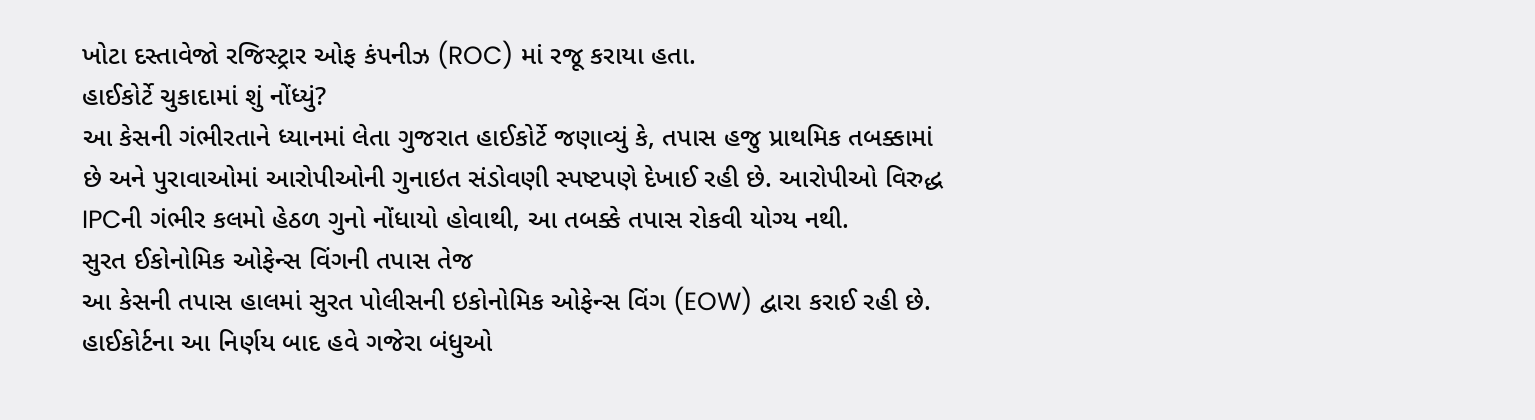ખોટા દસ્તાવેજો રજિસ્ટ્રાર ઓફ કંપનીઝ (ROC) માં રજૂ કરાયા હતા.
હાઈકોર્ટે ચુકાદામાં શું નોંધ્યું?
આ કેસની ગંભીરતાને ધ્યાનમાં લેતા ગુજરાત હાઈકોર્ટે જણાવ્યું કે, તપાસ હજુ પ્રાથમિક તબક્કામાં છે અને પુરાવાઓમાં આરોપીઓની ગુનાઇત સંડોવણી સ્પષ્ટપણે દેખાઈ રહી છે. આરોપીઓ વિરુદ્ધ IPCની ગંભીર કલમો હેઠળ ગુનો નોંધાયો હોવાથી, આ તબક્કે તપાસ રોકવી યોગ્ય નથી.
સુરત ઈકોનોમિક ઓફેન્સ વિંગની તપાસ તેજ
આ કેસની તપાસ હાલમાં સુરત પોલીસની ઇકોનોમિક ઓફેન્સ વિંગ (EOW) દ્વારા કરાઈ રહી છે. હાઈકોર્ટના આ નિર્ણય બાદ હવે ગજેરા બંધુઓ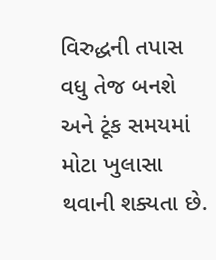વિરુદ્ધની તપાસ વધુ તેજ બનશે અને ટૂંક સમયમાં મોટા ખુલાસા થવાની શક્યતા છે.